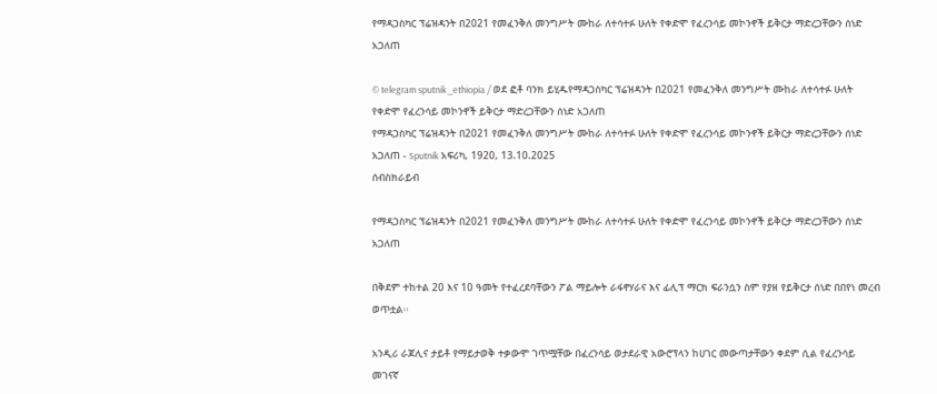የማዳጋስካር ፕሬዝዳንት በ2021 የመፈንቅለ መንግሥት ሙከራ ለተሳተፉ ሁለት የቀድሞ የፈረንሳይ መኮንኖች ይቅርታ ማድረጋቸውን ሰነድ አጋለጠ

© telegram sputnik_ethiopia / ወደ ፎቶ ባንክ ይሂዱየማዳጋስካር ፕሬዝዳንት በ2021 የመፈንቅለ መንግሥት ሙከራ ለተሳተፉ ሁለት የቀድሞ የፈረንሳይ መኮንኖች ይቅርታ ማድረጋቸውን ሰነድ አጋለጠ
የማዳጋስካር ፕሬዝዳንት በ2021 የመፈንቅለ መንግሥት ሙከራ ለተሳተፉ ሁለት የቀድሞ የፈረንሳይ መኮንኖች ይቅርታ ማድረጋቸውን ሰነድ አጋለጠ - Sputnik አፍሪካ, 1920, 13.10.2025
ሰብስክራይብ

የማዳጋስካር ፕሬዝዳንት በ2021 የመፈንቅለ መንግሥት ሙከራ ለተሳተፉ ሁለት የቀድሞ የፈረንሳይ መኮንኖች ይቅርታ ማድረጋቸውን ሰነድ አጋለጠ

በቅደም ተከተል 20 እና 10 ዓመት የተፈረደባቸውን ፖል ማይሎት ራፋኖሃራና እና ፊሊፕ ማርክ ፍራንሷን ስም የያዘ የይቅርታ ሰነድ በበየነ መረብ ወጥቷል፡፡

አንዲሪ ራጆሊና ታይቶ የማይታወቅ ተቃውሞ ገጥሟቸው በፈረንሳይ ወታደራዊ አውሮፕላን ከሀገር መውጣታቸውን ቀደም ሲል የፈረንሳይ መገናኛ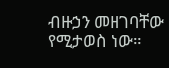ብዙኃን መዘገባቸው የሚታወስ ነው።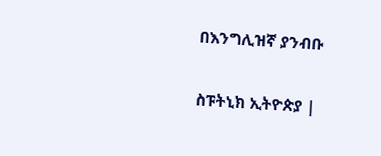በእንግሊዝኛ ያንብቡ

ስፑትኒክ ኢትዮጵያ |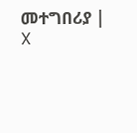መተግበሪያ | X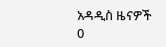አዳዲስ ዜናዎች
0